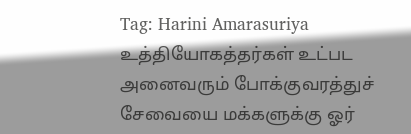Tag: Harini Amarasuriya
உத்தியோகத்தர்கள் உட்பட அனைவரும் போக்குவரத்துச் சேவையை மக்களுக்கு ஓர்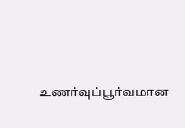உணர்வுப்பூர்வமான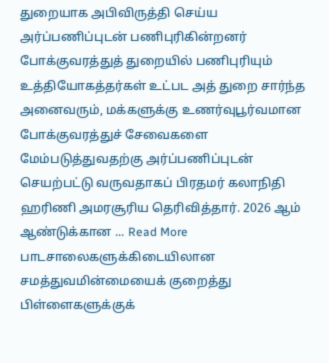துறையாக அபிவிருத்தி செய்ய அர்ப்பணிப்புடன் பணிபுரிகின்றனர்
போக்குவரத்துத் துறையில் பணிபுரியும் உத்தியோகத்தர்கள் உட்பட அத் துறை சார்ந்த அனைவரும், மக்களுக்கு உணர்வுபூர்வமான போக்குவரத்துச் சேவைகளை மேம்படுத்துவதற்கு அர்ப்பணிப்புடன் செயற்பட்டு வருவதாகப் பிரதமர் கலாநிதி ஹரிணி அமரசூரிய தெரிவித்தார். 2026 ஆம் ஆண்டுக்கான ... Read More
பாடசாலைகளுக்கிடையிலான சமத்துவமின்மையைக் குறைத்து பிள்ளைகளுக்குக்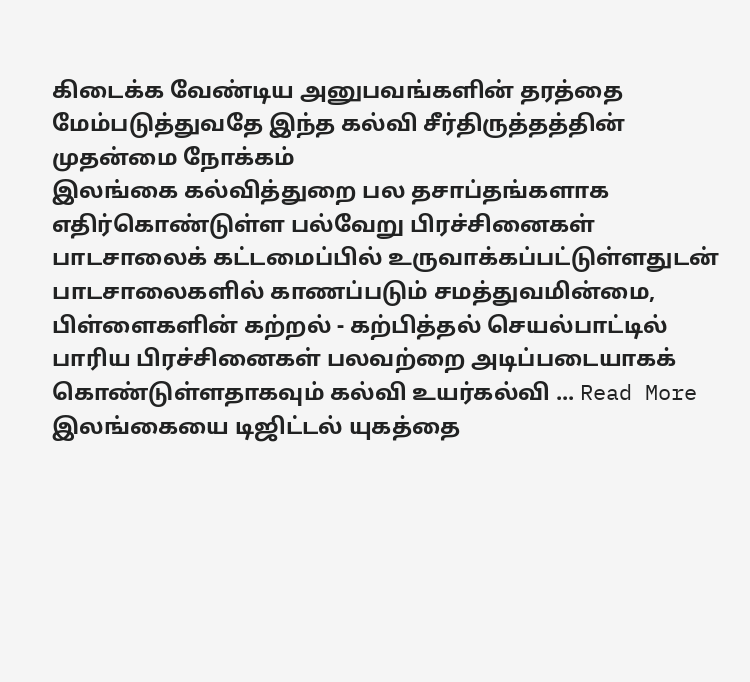கிடைக்க வேண்டிய அனுபவங்களின் தரத்தை மேம்படுத்துவதே இந்த கல்வி சீர்திருத்தத்தின் முதன்மை நோக்கம்
இலங்கை கல்வித்துறை பல தசாப்தங்களாக எதிர்கொண்டுள்ள பல்வேறு பிரச்சினைகள் பாடசாலைக் கட்டமைப்பில் உருவாக்கப்பட்டுள்ளதுடன் பாடசாலைகளில் காணப்படும் சமத்துவமின்மை, பிள்ளைகளின் கற்றல் - கற்பித்தல் செயல்பாட்டில் பாரிய பிரச்சினைகள் பலவற்றை அடிப்படையாகக் கொண்டுள்ளதாகவும் கல்வி உயர்கல்வி ... Read More
இலங்கையை டிஜிட்டல் யுகத்தை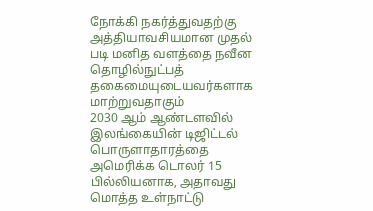நோக்கி நகர்த்துவதற்கு அத்தியாவசியமான முதல் படி மனித வளத்தை நவீன தொழில்நுட்பத் தகைமையுடையவர்களாக மாற்றுவதாகும்
2030 ஆம் ஆண்டளவில் இலங்கையின் டிஜிட்டல் பொருளாதாரத்தை அமெரிக்க டொலர் 15 பில்லியனாக, அதாவது மொத்த உள்நாட்டு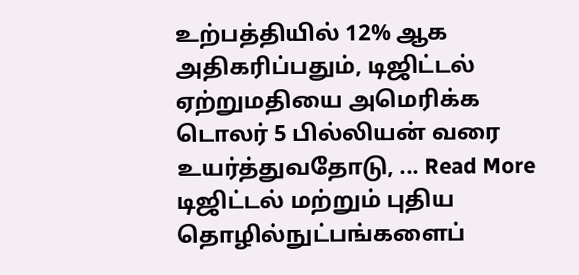உற்பத்தியில் 12% ஆக அதிகரிப்பதும், டிஜிட்டல் ஏற்றுமதியை அமெரிக்க டொலர் 5 பில்லியன் வரை உயர்த்துவதோடு, ... Read More
டிஜிட்டல் மற்றும் புதிய தொழில்நுட்பங்களைப்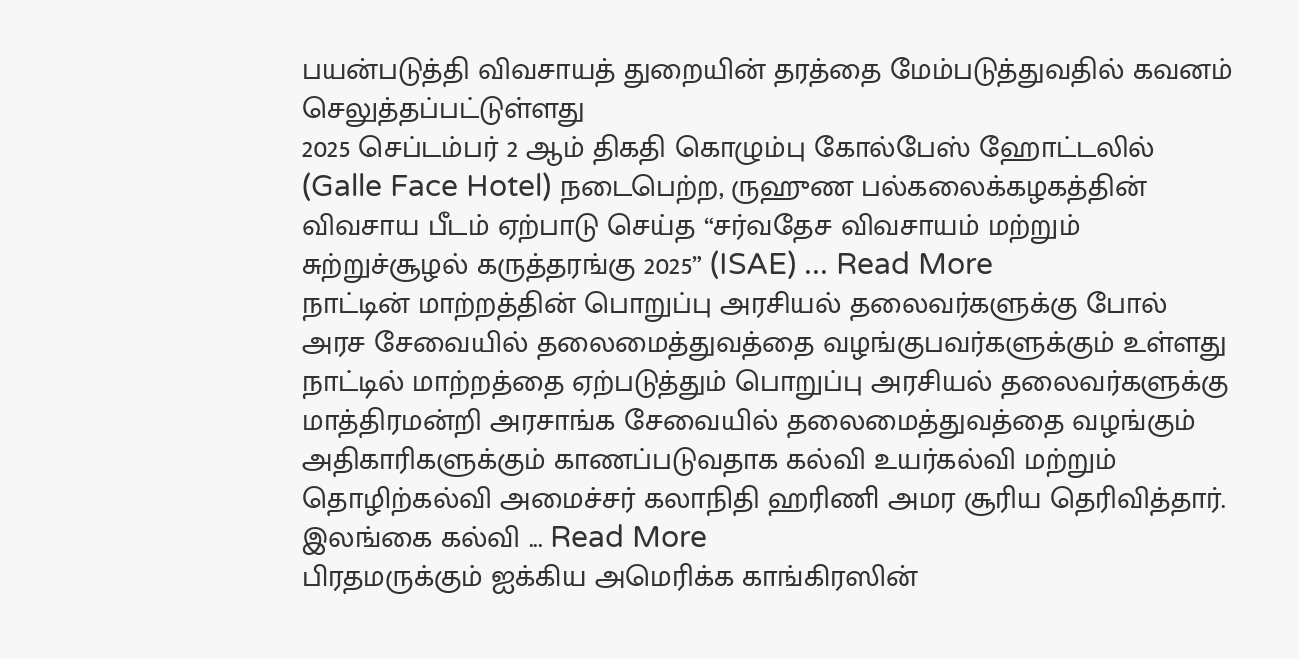பயன்படுத்தி விவசாயத் துறையின் தரத்தை மேம்படுத்துவதில் கவனம் செலுத்தப்பட்டுள்ளது
2025 செப்டம்பர் 2 ஆம் திகதி கொழும்பு கோல்பேஸ் ஹோட்டலில் (Galle Face Hotel) நடைபெற்ற, ருஹுண பல்கலைக்கழகத்தின் விவசாய பீடம் ஏற்பாடு செய்த “சர்வதேச விவசாயம் மற்றும் சுற்றுச்சூழல் கருத்தரங்கு 2025” (ISAE) ... Read More
நாட்டின் மாற்றத்தின் பொறுப்பு அரசியல் தலைவர்களுக்கு போல் அரச சேவையில் தலைமைத்துவத்தை வழங்குபவர்களுக்கும் உள்ளது
நாட்டில் மாற்றத்தை ஏற்படுத்தும் பொறுப்பு அரசியல் தலைவர்களுக்கு மாத்திரமன்றி அரசாங்க சேவையில் தலைமைத்துவத்தை வழங்கும் அதிகாரிகளுக்கும் காணப்படுவதாக கல்வி உயர்கல்வி மற்றும் தொழிற்கல்வி அமைச்சர் கலாநிதி ஹரிணி அமர சூரிய தெரிவித்தார். இலங்கை கல்வி ... Read More
பிரதமருக்கும் ஐக்கிய அமெரிக்க காங்கிரஸின்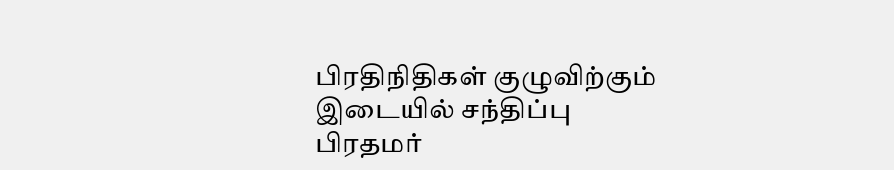பிரதிநிதிகள் குழுவிற்கும் இடையில் சந்திப்பு
பிரதமர்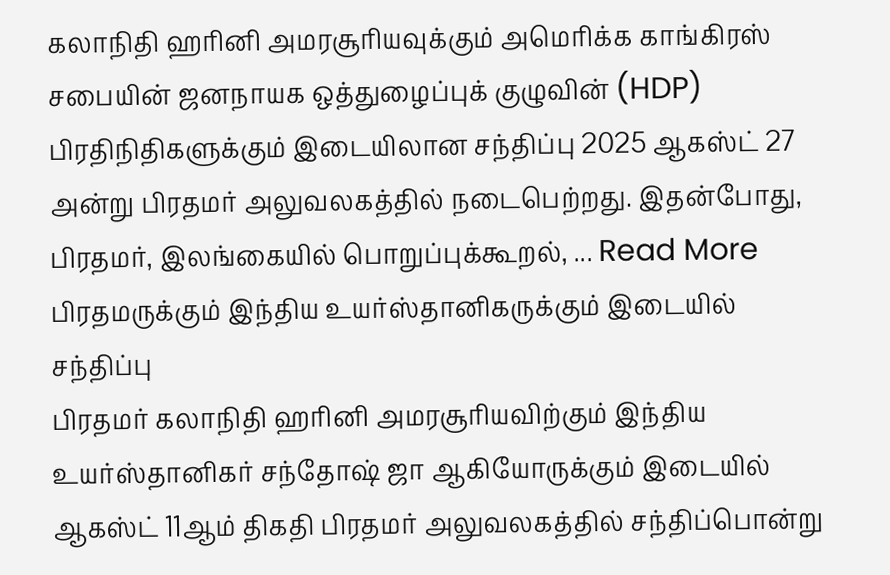கலாநிதி ஹரினி அமரசூரியவுக்கும் அமெரிக்க காங்கிரஸ் சபையின் ஜனநாயக ஒத்துழைப்புக் குழுவின் (HDP) பிரதிநிதிகளுக்கும் இடையிலான சந்திப்பு 2025 ஆகஸ்ட் 27 அன்று பிரதமர் அலுவலகத்தில் நடைபெற்றது. இதன்போது, பிரதமர், இலங்கையில் பொறுப்புக்கூறல், ... Read More
பிரதமருக்கும் இந்திய உயர்ஸ்தானிகருக்கும் இடையில் சந்திப்பு
பிரதமர் கலாநிதி ஹரினி அமரசூரியவிற்கும் இந்திய உயர்ஸ்தானிகர் சந்தோஷ் ஜா ஆகியோருக்கும் இடையில் ஆகஸ்ட் 11ஆம் திகதி பிரதமர் அலுவலகத்தில் சந்திப்பொன்று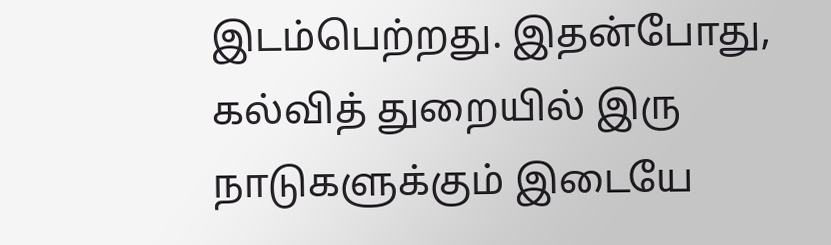இடம்பெற்றது. இதன்போது, கல்வித் துறையில் இரு நாடுகளுக்கும் இடையே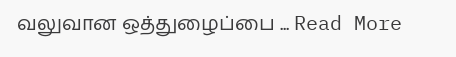வலுவான ஒத்துழைப்பை ... Read More